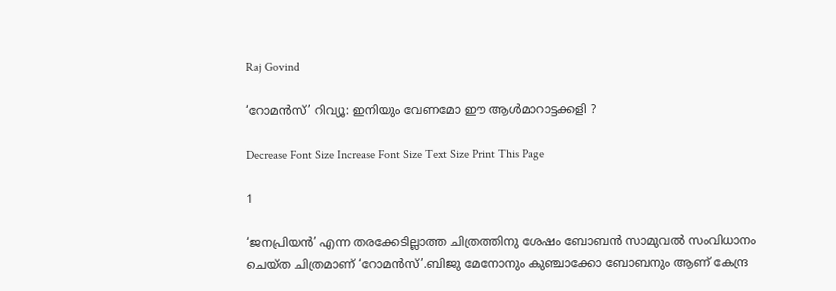Raj Govind

‘റോമന്‍സ്’ റിവ്യൂ: ഇനിയും വേണമോ ഈ ആള്‍മാറാട്ടക്കളി ?

Decrease Font Size Increase Font Size Text Size Print This Page

1

‘ജനപ്രിയന്‍’ എന്ന തരക്കേടില്ലാത്ത ചിത്രത്തിനു ശേഷം ബോബന്‍ സാമുവല്‍ സംവിധാനം ചെയ്ത ചിത്രമാണ് ‘റോമന്‍സ്’.ബിജു മേനോനും കുഞ്ചാക്കോ ബോബനും ആണ് കേന്ദ്ര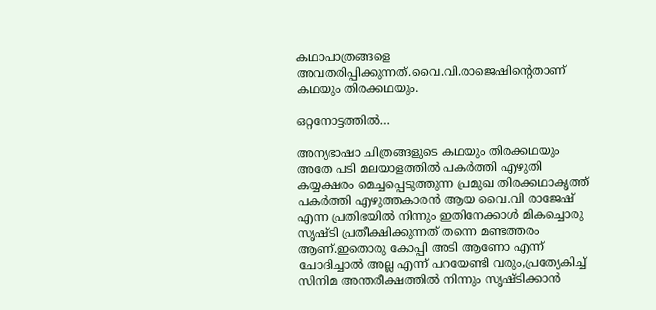കഥാപാത്രങ്ങളെ അവതരിപ്പിക്കുന്നത്.വൈ.വി.രാജെഷിന്‍റെതാണ് കഥയും തിരക്കഥയും.

ഒറ്റനോട്ടത്തില്‍…

അന്യഭാഷാ ചിത്രങ്ങളുടെ കഥയും തിരക്കഥയും അതേ പടി മലയാളത്തില്‍ പകര്‍ത്തി എഴുതി കയ്യക്ഷരം മെച്ചപ്പെടുത്തുന്ന പ്രമുഖ തിരക്കഥാകൃത്ത് പകര്‍ത്തി എഴുത്തകാരന്‍ ആയ വൈ.വി രാജേഷ് എന്ന പ്രതിഭയില്‍ നിന്നും ഇതിനേക്കാള്‍ മികച്ചൊരു സൃഷ്ടി പ്രതീക്ഷിക്കുന്നത് തന്നെ മണ്ടത്തരം ആണ്.ഇതൊരു കോപ്പി അടി ആണോ എന്ന് ചോദിച്ചാല്‍ അല്ല എന്ന് പറയേണ്ടി വരും,പ്രത്യേകിച്ച് സിനിമ അന്തരീക്ഷത്തില്‍ നിന്നും സൃഷ്ടിക്കാന്‍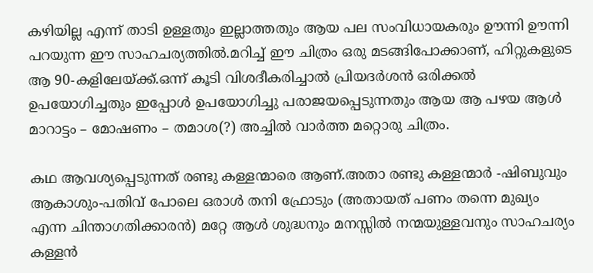കഴിയില്ല എന്ന് താടി ഉള്ളതും ഇല്ലാത്തതും ആയ പല സംവിധായകരും ഊന്നി ഊന്നി പറയുന്ന ഈ സാഹചര്യത്തില്‍.മറിച്ച് ഈ ചിത്രം ഒരു മടങ്ങിപോക്കാണ്, ഹിറ്റുകളുടെ ആ 90-കളിലേയ്ക്ക്.ഒന്ന് കൂടി വിശദീകരിച്ചാല്‍ പ്രിയദര്‍ശന്‍ ഒരിക്കല്‍ ഉപയോഗിച്ചതും ഇപ്പോള്‍ ഉപയോഗിച്ചു പരാജയപ്പെടുന്നതും ആയ ആ പഴയ ആള്‍ മാറാട്ടം – മോഷണം – തമാശ(?) അച്ചില്‍ വാര്‍ത്ത മറ്റൊരു ചിത്രം.

കഥ ആവശ്യപ്പെടുന്നത് രണ്ടു കള്ളന്മാരെ ആണ്.അതാ രണ്ടു കള്ളന്മാര്‍ -ഷിബുവും ആകാശും-പതിവ് പോലെ ഒരാള്‍ തനി ഫ്രോടും (അതായത് പണം തന്നെ മുഖ്യം എന്ന ചിന്താഗതിക്കാരന്‍) മറ്റേ ആള്‍ ശുദ്ധനും മനസ്സില്‍ നന്മയുള്ളവനും സാഹചര്യം കള്ളന്‍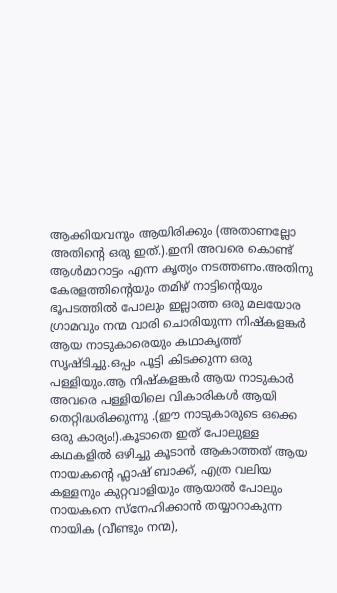ആക്കിയവനും ആയിരിക്കും (അതാണല്ലോ അതിന്റെ ഒരു ഇത്.).ഇനി അവരെ കൊണ്ട് ആള്‍മാറാട്ടം എന്ന കൃത്യം നടത്തണം.അതിനു കേരളത്തിന്റെയും തമിഴ് നാട്ടിന്‍റെയും ഭൂപടത്തില്‍ പോലും ഇല്ലാത്ത ഒരു മലയോര ഗ്രാമവും നന്മ വാരി ചൊരിയുന്ന നിഷ്കളങ്കര്‍ ആയ നാടുകാരെയും കഥാകൃത്ത് സൃഷ്ടിച്ചു.ഒപ്പം പൂട്ടി കിടക്കുന്ന ഒരു പള്ളിയും.ആ നിഷ്കളങ്കര്‍ ആയ നാടുകാര്‍ അവരെ പള്ളിയിലെ വികാരികള്‍ ആയി തെറ്റിദ്ധരിക്കുന്നു .(ഈ നാടുകാരുടെ ഒക്കെ ഒരു കാര്യം!).കൂടാതെ ഇത് പോലുള്ള കഥകളില്‍ ഒഴിച്ചു കൂടാന്‍ ആകാത്തത് ആയ നായകന്‍റെ ഫ്ലാഷ് ബാക്ക്, എത്ര വലിയ കള്ളനും കുറ്റവാളിയും ആയാല്‍ പോലും നായകനെ സ്നേഹിക്കാന്‍ തയ്യാറാകുന്ന നായിക (വീണ്ടും നന്മ),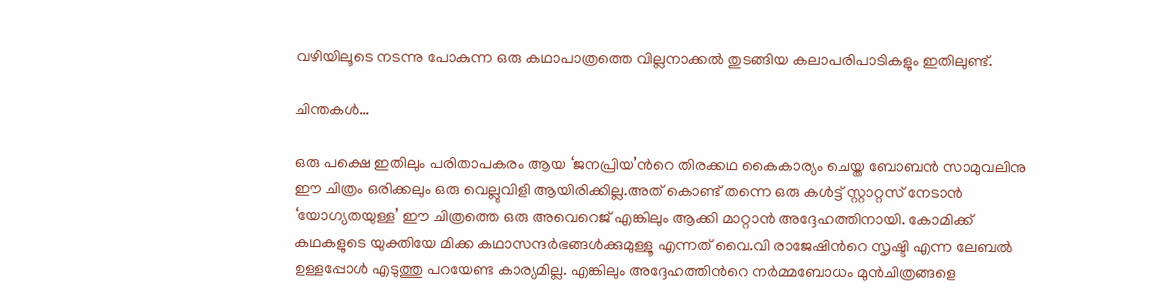വഴിയിലൂടെ നടന്നു പോകുന്ന ഒരു കഥാപാത്രത്തെ വില്ലനാക്കല്‍ തുടങ്ങിയ കലാപരിപാടികളും ഇതിലുണ്ട്.

ചിന്തകള്‍…

ഒരു പക്ഷെ ഇതിലും പരിതാപകരം ആയ ‘ജനപ്രിയ’ന്‍റെ തിരക്കഥ കൈകാര്യം ചെയ്ത ബോബന്‍ സാമുവലിനു ഈ ചിത്രം ഒരിക്കലും ഒരു വെല്ലുവിളി ആയിരിക്കില്ല.അത് കൊണ്ട് തന്നെ ഒരു കള്‍ട്ട് സ്റ്റാറ്റസ് നേടാന്‍ ‘യോഗ്യതയുള്ള’ ഈ ചിത്രത്തെ ഒരു അവെറെജ് എങ്കിലും ആക്കി മാറ്റാന്‍ അദ്ദേഹത്തിനായി. കോമിക്ക് കഥകളുടെ യുക്തിയേ മിക്ക കഥാസന്ദര്‍ഭങ്ങള്‍ക്കുമുള്ളൂ എന്നത് വൈ.വി രാജേഷിന്‍റെ സൃഷ്ടി എന്ന ലേബല്‍ ഉള്ളപ്പോള്‍ എടുത്തു പറയേണ്ട കാര്യമില്ല. എങ്കിലും അദ്ദേഹത്തിന്‍റെ നര്‍മ്മബോധം മുന്‍ചിത്രങ്ങളെ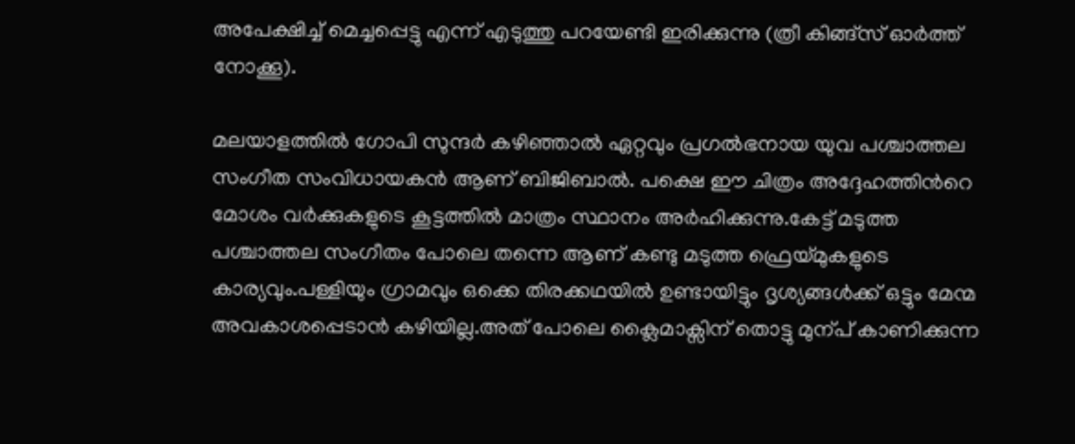അപേക്ഷിച്ച് മെച്ചപ്പെട്ടു എന്ന് എടുത്തു പറയേണ്ടി ഇരിക്കുന്നു (ത്രീ കിങ്ങ്സ് ഓര്‍ത്ത് നോക്കൂ).

മലയാളത്തില്‍ ഗോപി സുന്ദര്‍ കഴിഞ്ഞാല്‍ ഏറ്റവും പ്രഗല്‍ഭനായ യുവ പശ്ചാത്തല സംഗീത സംവിധായകന്‍ ആണ് ബിജിബാല്‍. പക്ഷെ ഈ ചിത്രം അദ്ദേഹത്തിന്‍റെ മോശം വര്‍ക്കുകളുടെ കൂട്ടത്തില്‍ മാത്രം സ്ഥാനം അര്‍ഹിക്കുന്നു.കേട്ട് മടുത്ത പശ്ചാത്തല സംഗീതം പോലെ തന്നെ ആണ് കണ്ടു മടുത്ത ഫ്രെയ്മുകളുടെ കാര്യവും.പള്ളിയും ഗ്രാമവും ഒക്കെ തിരക്കഥയില്‍ ഉണ്ടായിട്ടും ദൃശ്യങ്ങള്‍ക്ക് ഒട്ടും മേന്മ അവകാശപ്പെടാന്‍ കഴിയില്ല.അത് പോലെ ക്ലൈമാക്സിന് തൊട്ടു മുന്പ് കാണിക്കുന്ന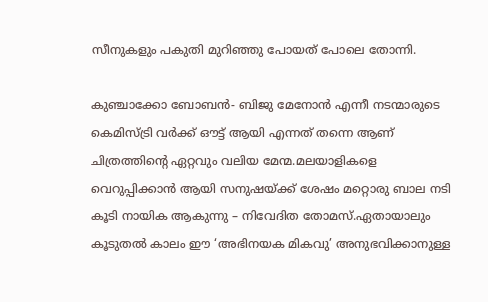സീനുകളും പകുതി മുറിഞ്ഞു പോയത് പോലെ തോന്നി.

കുഞ്ചാക്കോ ബോബന്‍- ബിജു മേനോന്‍ എന്നീ നടന്മാരുടെ കെമിസ്ട്രി വര്‍ക്ക് ഔട്ട്‌ ആയി എന്നത് തന്നെ ആണ് ചിത്രത്തിന്റെ ഏറ്റവും വലിയ മേന്മ.മലയാളികളെ വെറുപ്പിക്കാന്‍ ആയി സനുഷയ്ക്ക് ശേഷം മറ്റൊരു ബാല നടി കൂടി നായിക ആകുന്നു – നിവേദിത തോമസ്‌.ഏതായാലും കൂടുതല്‍ കാലം ഈ ‘അഭിനയക മികവു’ അനുഭവിക്കാനുള്ള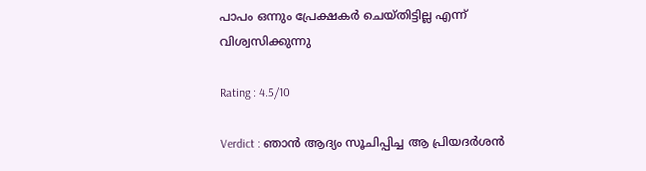പാപം ഒന്നും പ്രേക്ഷകര്‍ ചെയ്തിട്ടില്ല എന്ന് വിശ്വസിക്കുന്നു

Rating : 4.5/10

Verdict : ഞാന്‍ ആദ്യം സൂചിപ്പിച്ച ആ പ്രിയദര്‍ശന്‍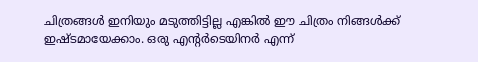ചിത്രങ്ങള്‍ ഇനിയും മടുത്തിട്ടില്ല എങ്കില്‍ ഈ ചിത്രം നിങ്ങള്‍ക്ക് ഇഷ്ടമായേക്കാം. ഒരു എന്റര്‍ടെയിനര്‍ എന്ന്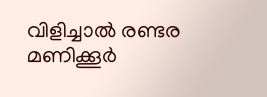വിളിച്ചാല്‍ രണ്ടര മണിക്കൂര്‍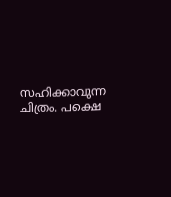സഹിക്കാവുന്ന ചിത്രം. പക്ഷെ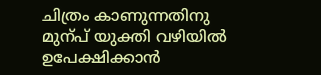ചിത്രം കാണുന്നതിനു മുന്പ് യുക്തി വഴിയില്‍ ഉപേക്ഷിക്കാന്‍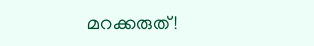മറക്കരുത്!